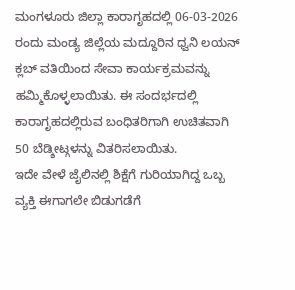ಮಂಗಳೂರು ಜಿಲ್ಲಾ ಕಾರಾಗೃಹದಲ್ಲಿ 06-03-2026 ರಂದು ಮಂಡ್ಯ ಜಿಲ್ಲೆಯ ಮದ್ದೂರಿನ ಧ್ವನಿ ಲಯನ್ ಕ್ಲಬ್ ವತಿಯಿಂದ ಸೇವಾ ಕಾರ್ಯಕ್ರಮವನ್ನು ಹಮ್ಮಿಕೊಳ್ಳಲಾಯಿತು. ಈ ಸಂದರ್ಭದಲ್ಲಿ ಕಾರಾಗೃಹದಲ್ಲಿರುವ ಬಂಧಿತರಿಗಾಗಿ ಉಚಿತವಾಗಿ 50 ಬೆಡ್ಶೀಟ್ಗಳನ್ನು ವಿತರಿಸಲಾಯಿತು.
ಇದೇ ವೇಳೆ ಜೈಲಿನಲ್ಲಿ ಶಿಕ್ಷೆಗೆ ಗುರಿಯಾಗಿದ್ದ ಒಬ್ಬ ವ್ಯಕ್ತಿ ಈಗಾಗಲೇ ಬಿಡುಗಡೆಗೆ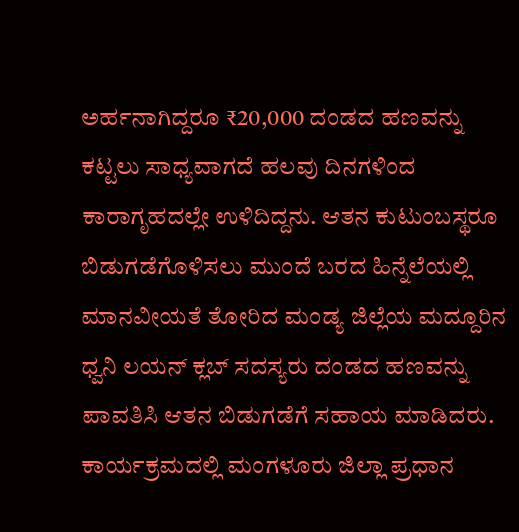ಅರ್ಹನಾಗಿದ್ದರೂ ₹20,000 ದಂಡದ ಹಣವನ್ನು ಕಟ್ಟಲು ಸಾಧ್ಯವಾಗದೆ ಹಲವು ದಿನಗಳಿಂದ ಕಾರಾಗೃಹದಲ್ಲೇ ಉಳಿದಿದ್ದನು. ಆತನ ಕುಟುಂಬಸ್ಥರೂ ಬಿಡುಗಡೆಗೊಳಿಸಲು ಮುಂದೆ ಬರದ ಹಿನ್ನೆಲೆಯಲ್ಲಿ ಮಾನವೀಯತೆ ತೋರಿದ ಮಂಡ್ಯ ಜಿಲ್ಲೆಯ ಮದ್ದೂರಿನ ಧ್ವನಿ ಲಯನ್ ಕ್ಲಬ್ ಸದಸ್ಯರು ದಂಡದ ಹಣವನ್ನು ಪಾವತಿಸಿ ಆತನ ಬಿಡುಗಡೆಗೆ ಸಹಾಯ ಮಾಡಿದರು.
ಕಾರ್ಯಕ್ರಮದಲ್ಲಿ ಮಂಗಳೂರು ಜಿಲ್ಲಾ ಪ್ರಧಾನ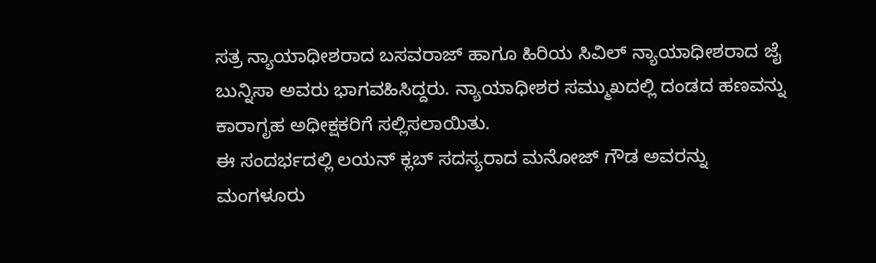ಸತ್ರ ನ್ಯಾಯಾಧೀಶರಾದ ಬಸವರಾಜ್ ಹಾಗೂ ಹಿರಿಯ ಸಿವಿಲ್ ನ್ಯಾಯಾಧೀಶರಾದ ಜೈ ಬುನ್ನಿಸಾ ಅವರು ಭಾಗವಹಿಸಿದ್ದರು. ನ್ಯಾಯಾಧೀಶರ ಸಮ್ಮುಖದಲ್ಲಿ ದಂಡದ ಹಣವನ್ನು ಕಾರಾಗೃಹ ಅಧೀಕ್ಷಕರಿಗೆ ಸಲ್ಲಿಸಲಾಯಿತು.
ಈ ಸಂದರ್ಭದಲ್ಲಿ ಲಯನ್ ಕ್ಲಬ್ ಸದಸ್ಯರಾದ ಮನೋಜ್ ಗೌಡ ಅವರನ್ನು ಮಂಗಳೂರು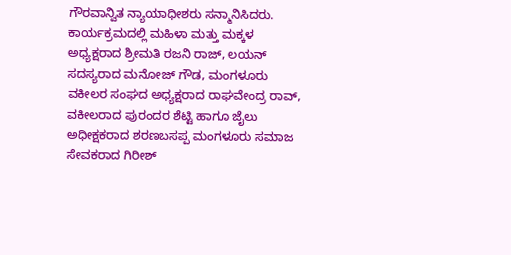ಗೌರವಾನ್ವಿತ ನ್ಯಾಯಾಧೀಶರು ಸನ್ಮಾನಿಸಿದರು. ಕಾರ್ಯಕ್ರಮದಲ್ಲಿ ಮಹಿಳಾ ಮತ್ತು ಮಕ್ಕಳ ಅಧ್ಯಕ್ಷರಾದ ಶ್ರೀಮತಿ ರಜನಿ ರಾಜ್, ಲಯನ್ ಸದಸ್ಯರಾದ ಮನೋಜ್ ಗೌಡ, ಮಂಗಳೂರು ವಕೀಲರ ಸಂಘದ ಅಧ್ಯಕ್ಷರಾದ ರಾಘವೇಂದ್ರ ರಾವ್, ವಕೀಲರಾದ ಪುರಂದರ ಶೆಟ್ಟಿ ಹಾಗೂ ಜೈಲು ಅಧೀಕ್ಷಕರಾದ ಶರಣಬಸಪ್ಪ ಮಂಗಳೂರು ಸಮಾಜ ಸೇವಕರಾದ ಗಿರೀಶ್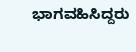ಭಾಗವಹಿಸಿದ್ದರು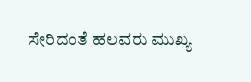ಸೇರಿದಂತೆ ಹಲವರು ಮುಖ್ಯ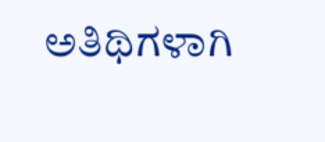ಅತಿಥಿಗಳಾಗಿ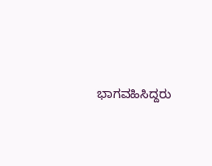ಭಾಗವಹಿಸಿದ್ದರು